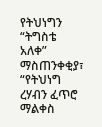የትህነግን “ትግስቴ አለቀ” ማስጠንቀቂያ፣ “የትህነግ ረሃብን ፈጥሮ ማልቀስ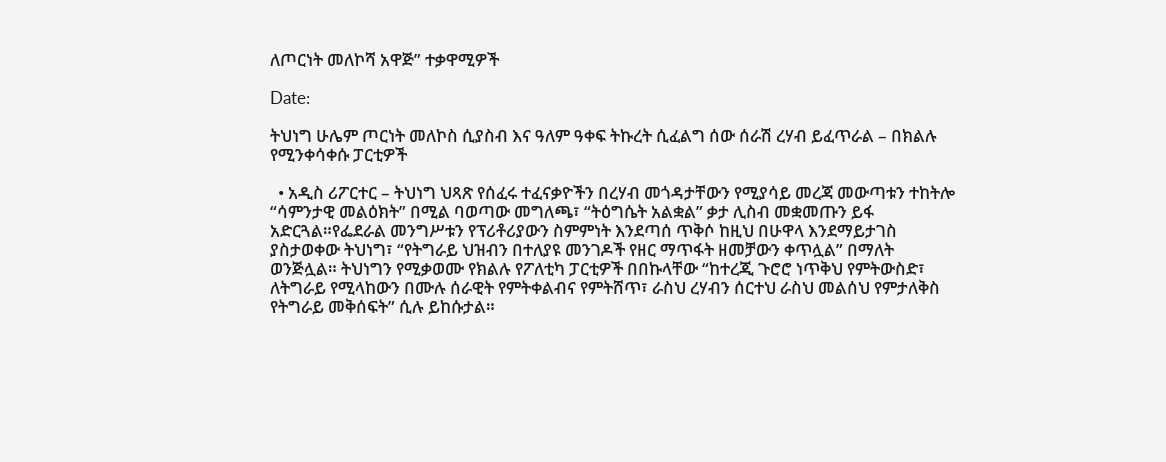ለጦርነት መለኮሻ አዋጅ” ተቃዋሚዎች

Date:

ትህነግ ሁሌም ጦርነት መለኮስ ሲያስብ እና ዓለም ዓቀፍ ትኩረት ሲፈልግ ሰው ሰራሽ ረሃብ ይፈጥራል – በክልሉ የሚንቀሳቀሱ ፓርቲዎች

  • አዲስ ሪፖርተር – ትህነግ ህጻጽ የሰፈሩ ተፈናቃዮችን በረሃብ መጎዳታቸውን የሚያሳይ መረጃ መውጣቱን ተከትሎ “ሳምንታዊ መልዕክት” በሚል ባወጣው መግለጫ፣ “ትዕግሴት አልቋል” ቃታ ሊስብ መቋመጡን ይፋ አድርጓል።የፌደራል መንግሥቱን የፕሪቶሪያውን ስምምነት እንደጣሰ ጥቅሶ ከዚህ በሁዋላ እንደማይታገስ ያስታወቀው ትህነግ፣ “የትግራይ ህዝብን በተለያዩ መንገዶች የዘር ማጥፋት ዘመቻውን ቀጥሏል” በማለት ወንጅሏል። ትህነግን የሚቃወሙ የክልሉ የፖለቲካ ፓርቲዎች በበኩላቸው “ከተረጂ ጉሮሮ ነጥቅህ የምትውስድ፣ ለትግራይ የሚላከውን በሙሉ ሰራዊት የምትቀልብና የምትሸጥ፣ ራስህ ረሃብን ሰርተህ ራስህ መልሰህ የምታለቅስ የትግራይ መቅሰፍት” ሲሉ ይከሱታል።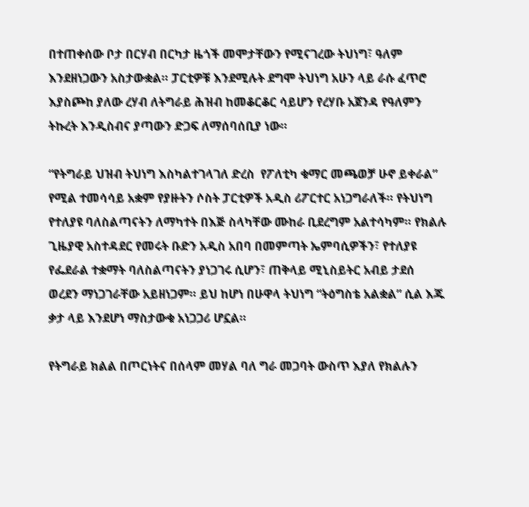በተጠቀሰው ቦታ በርሃብ በርካታ ዜጎች መሞታቸውን የሚናገረው ትህነግ፣ ዓለም እንደዘነጋውን አስታውቋል። ፓርቲዎቹ እንደሚሉት ደግሞ ትህነግ አሁን ላይ ራሱ ፈጥሮ እያስጮከ ያለው ረሃብ ለትግራይ ሕዝብ ከመቆርቆር ሳይሆን የረሃቡ አጀንዳ የዓለምን ትኩረት እንዲስብና ያጣውን ድጋፍ ለማሰባሰቢያ ነው።

“የትግራይ ህዝብ ትህነግ እስካልተገላገለ ድረስ  የፖለቲካ ቁማር መጫወቻ ሁኖ ይቀራል” የሚል ተመሳሳይ አቋም የያዙትን ሶስት ፓርቲዎች አዲስ ሪፖርተር አነጋግራለች። የትህነግ የተለያዩ ባለስልጣናትን ለማካተት በእጅ ስላካቸው ሙከራ ቢደረግም አልተሳካም። የክልሉ ጊዜያዊ አስተዳደር የመሩት ቡድን አዲስ አበባ በመምጣት ኤምባሲዎችን፣ የተለያዩ የፌደራል ተቋማት ባለስልጣናትን ያነጋገሩ ሲሆን፣ ጠቅላይ ሚኒስይትር አብይ ታደሰ ወረደን ማነጋገራቸው አይዘነጋም። ይህ ከሆነ በሁዋላ ትህነግ “ትዕግስቴ አልቋል” ሲል እጁ ቃታ ላይ እንደሆነ ማስታውቁ አነጋጋሪ ሆኗል።

የትግራይ ክልል በጦርነትና በሰላም መሃል ባለ ግራ መጋባት ውስጥ እያለ የክልሉን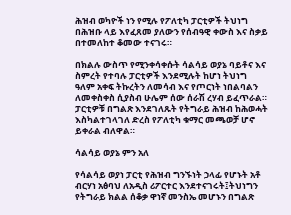ሕዝብ ወካዮች ነን የሚሉ የፖለቲካ ፓርቲዎች ትህነግ በሕዝቡ ላይ እየፈጸመ ያለውን የሰብዓዊ ቀውስ እና ስቃይ በተመለከተ ቆመው ተናገሩ።

በክልሉ ውስጥ የሚንቀሳቀሱት ሳልሳይ ወያኔ ባይቶና እና ስምረት የተባሉ ፓርቲዎች እንደሚሉት ከሆነ ትህነግ ዓለም አቀፍ ትኩረትን ለመሳብ እና የጦርነት ነበልባልን ለመቀስቀስ ሲያስብ ሁሌም ሰው ሰራሽ ረሃብ ይፈጥራል። ፓርቲዎቹ በግልጽ እንደገለጹት የትግራይ ሕዝብ ከሕወሓት እስካልተገላገለ ድረስ የፖለቲካ ቁማር መጫወቻ ሆኖ ይቀራል ብለዋል።

ሳልሳይ ወያኔ ምን አለ

የሳልሳይ ወያነ ፓርቲ የሕዝብ ግንኙነት ኃላፊ የሆኑት አቶ ብርሃነ አፅባህ ለአዲስ ሪፖርተር እንደተናገሩት፤ትህነግን የትግራይ ክልል ሰቆቃ ዋነኛ መንስኤ መሆኑን በግልጽ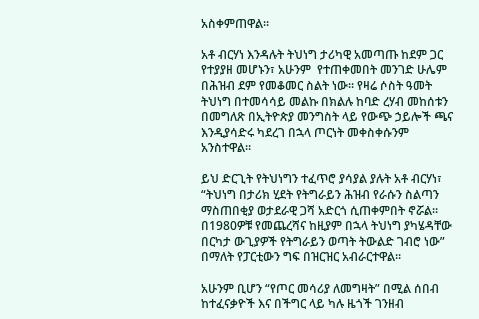አስቀምጠዋል።

አቶ ብርሃነ እንዳሉት ትህነግ ታሪካዊ አመጣጡ ከደም ጋር የተያያዘ መሆኑን፣ አሁንም  የተጠቀመበት መንገድ ሁሌም በሕዝብ ደም የመቆመር ስልት ነው። የዛሬ ሶስት ዓመት ትህነግ በተመሳሳይ መልኩ በክልሉ ከባድ ረሃብ መከሰቱን በመግለጽ በኢትዮጵያ መንግስት ላይ የውጭ ኃይሎች ጫና እንዲያሳድሩ ካደረገ በኋላ ጦርነት መቀስቀሱንም አንስተዋል።

ይህ ድርጊት የትህነግን ተፈጥሮ ያሳያል ያሉት አቶ ብርሃነ፣ “ትህነግ በታሪክ ሂደት የትግራይን ሕዝብ የራሱን ስልጣን ማስጠበቂያ ወታደራዊ ጋሻ አድርጎ ሲጠቀምበት ኖሯል። በ1980ዎቹ የመጨረሻና ከዚያም በኋላ ትህነግ ያካሄዳቸው በርካታ ውጊያዎች የትግራይን ወጣት ትውልድ ገብሮ ነው” በማለት የፓርቲውን ግፍ በዝርዝር አብራርተዋል።

አሁንም ቢሆን “የጦር መሳሪያ ለመግዛት” በሚል ሰበብ ከተፈናቃዮች እና በችግር ላይ ካሉ ዜጎች ገንዘብ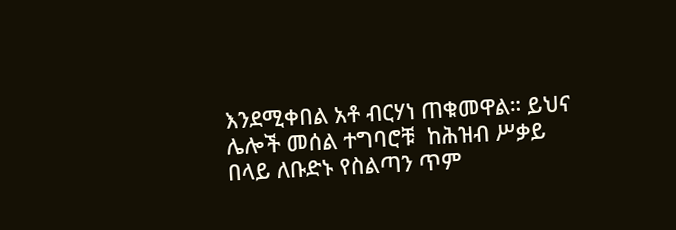እንደሚቀበል አቶ ብርሃነ ጠቁመዋል። ይህና ሌሎች መሰል ተግባሮቹ  ከሕዝብ ሥቃይ በላይ ለቡድኑ የስልጣን ጥም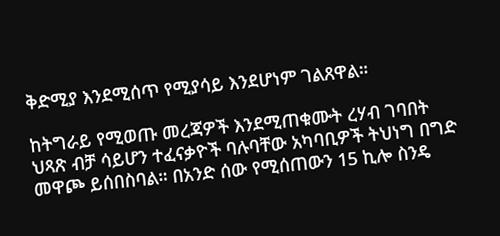ቅድሚያ እንደሚሰጥ የሚያሳይ እንደሆነም ገልጸዋል።

ከትግራይ የሚወጡ መረጃዎች እንደሚጠቁሙት ረሃብ ገባበት ህጻጽ ብቻ ሳይሆን ተፈናቃዮች ባሉባቸው አካባቢዎች ትህነግ በግድ መዋጮ ይሰበስባል። በአንድ ሰው የሚሰጠውን 15 ኪሎ ስንዴ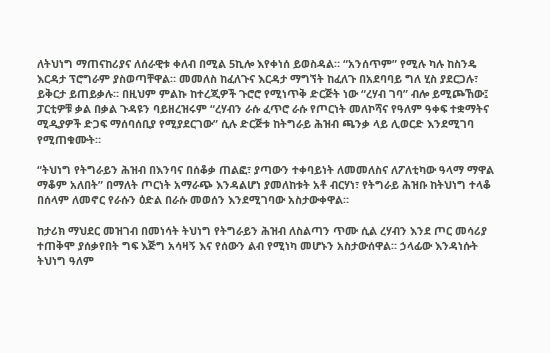ለትህነግ ማጠናከሪያና ለሰራዊቱ ቀለብ በሚል 5ኪሎ እየቀነሰ ይወስዳል። “አንሰጥም” የሚሉ ካሉ ከስንዴ እርዳታ ፕሮግራም ያስወጣቸዋል። መመለስ ከፈለጉና እርዳታ ማግኘት ከፈለጉ በአደባባይ ግለ ሂስ ያደርጋሉ፣ ይቅርታ ይጠይቃሉ። በዚህም ምልኩ ከተረጂዎች ጉሮሮ የሚነጥቅ ድርጅት ነው “ረሃብ ገባ” ብሎ ይሚጮኸው፤ ፓርቲዎቹ ቃል በቃል ጉዳዩን ባይዘረዝሩም “ረሃብን ራሱ ፈጥሮ ራሱ የጦርነት መለኮሻና የዓለም ዓቀፍ ተቋማትና ሚዲያዎች ድጋፍ ማሰባሰቢያ የሚያደርገው” ሲሉ ድርጅቱ ከትግራይ ሕዝብ ጫንቃ ላይ ሊወርድ እንደሚገባ የሚጠቁሙት።

“ትህነግ የትግራይን ሕዝብ በእንባና በሰቆቃ ጠልፎ፣ ያጣውን ተቀባይነት ለመመለስና ለፖለቲካው ዓላማ ማዋል ማቆም አለበት” በማለት ጦርነት አማራጭ እንዳልሆነ ያመለከቱት አቶ ብርሃነ፣ የትግራይ ሕዝቡ ከትህነግ ተላቆ በሰላም ለመኖር የራሱን ዕድል በራሱ መወሰን እንደሚገባው አስታውቀዋል።

ከታሪክ ማህደር መዝገብ በመነሳት ትህነግ የትግራይን ሕዝብ ለስልጣን ጥሙ ሲል ረሃብን እንደ ጦር መሳሪያ ተጠቅሞ ያሰቃየበት ግፍ እጅግ አሳዛኝ እና የሰውን ልብ የሚነካ መሆኑን አስታውሰዋል። ኃላፊው እንዳነሱት ትህነግ ዓለም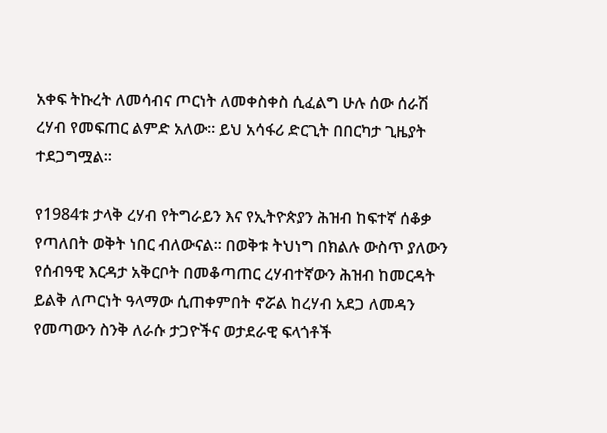አቀፍ ትኩረት ለመሳብና ጦርነት ለመቀስቀስ ሲፈልግ ሁሉ ሰው ሰራሽ ረሃብ የመፍጠር ልምድ አለው። ይህ አሳፋሪ ድርጊት በበርካታ ጊዜያት ተደጋግሟል።

የ1984ቱ ታላቅ ረሃብ የትግራይን እና የኢትዮጵያን ሕዝብ ከፍተኛ ሰቆቃ የጣለበት ወቅት ነበር ብለውናል። በወቅቱ ትህነግ በክልሉ ውስጥ ያለውን የሰብዓዊ እርዳታ አቅርቦት በመቆጣጠር ረሃብተኛውን ሕዝብ ከመርዳት ይልቅ ለጦርነት ዓላማው ሲጠቀምበት ኖሯል ከረሃብ አደጋ ለመዳን የመጣውን ስንቅ ለራሱ ታጋዮችና ወታደራዊ ፍላጎቶች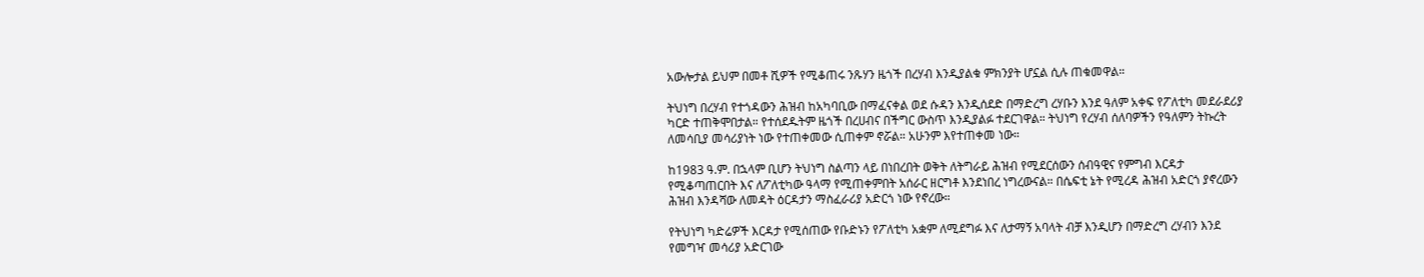አውሎታል ይህም በመቶ ሺዎች የሚቆጠሩ ንጹሃን ዜጎች በረሃብ እንዲያልቁ ምክንያት ሆኗል ሲሉ ጠቁመዋል።

ትህነግ በረሃብ የተጎዳውን ሕዝብ ከአካባቢው በማፈናቀል ወደ ሱዳን እንዲሰደድ በማድረግ ረሃቡን እንደ ዓለም አቀፍ የፖለቲካ መደራደሪያ ካርድ ተጠቅሞበታል። የተሰደዱትም ዜጎች በረሀብና በችግር ውስጥ እንዲያልፉ ተደርገዋል። ትህነግ የረሃብ ሰለባዎችን የዓለምን ትኩረት ለመሳቢያ መሳሪያነት ነው የተጠቀመው ሲጠቀም ኖሯል። አሁንም እየተጠቀመ ነው።

ከ1983 ዓ.ም. በኋላም ቢሆን ትህነግ ስልጣን ላይ በነበረበት ወቅት ለትግራይ ሕዝብ የሚደርሰውን ሰብዓዊና የምግብ እርዳታ የሚቆጣጠርበት እና ለፖለቲካው ዓላማ የሚጠቀምበት አሰራር ዘርግቶ እንደነበረ ነግረውናል። በሴፍቲ ኔት የሚረዳ ሕዝብ አድርጎ ያኖረውን ሕዝብ እንዳሻው ለመዳት ዕርዳታን ማስፈራሪያ አድርጎ ነው የኖረው።

የትህነግ ካድሬዎች እርዳታ የሚሰጠው የቡድኑን የፖለቲካ አቋም ለሚደግፉ እና ለታማኝ አባላት ብቻ እንዲሆን በማድረግ ረሃብን እንደ የመግዣ መሳሪያ አድርገው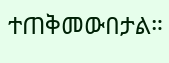ተጠቅመውበታል።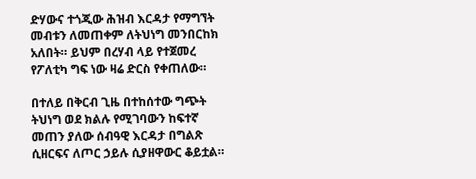ድሃውና ተጎጂው ሕዝብ እርዳታ የማግኘት መብቱን ለመጠቀም ለትህነግ መንበርከክ አለበት። ይህም በረሃብ ላይ የተጀመረ የፖለቲካ ግፍ ነው ዛሬ ድርስ የቀጠለው።

በተለይ በቅርብ ጊዜ በተከሰተው ግጭት ትህነግ ወደ ክልሉ የሚገባውን ከፍተኛ መጠን ያለው ሰብዓዊ እርዳታ በግልጽ ሲዘርፍና ለጦር ኃይሉ ሲያዘዋውር ቆይቷል።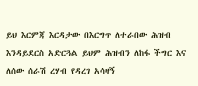ይህ እርምጃ እርዳታው በእርግጥ ለተራበው ሕዝብ እንዳይደርስ አድርጓል ይህም ሕዝብን ለከፋ ችግር እና ለሰው ሰራሽ ረሃብ የዳረገ አሳዛኝ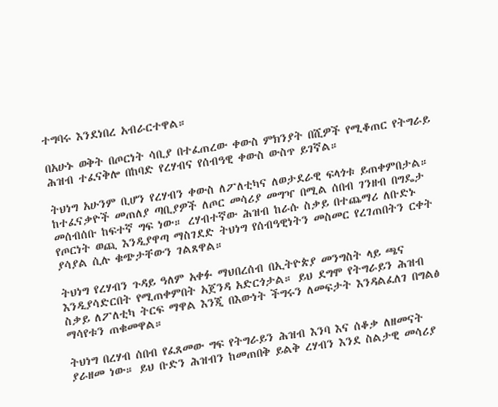ተግባሩ እንደነበረ አብራርተዋል።

በአሁኑ ወቅት በጦርነት ሳቢያ በተፈጠረው ቀውስ ምክንያት በሺዎች የሚቆጠር የትግራይ ሕዝብ ተፈናቅሎ በከባድ የረሃብና የሰብዓዊ ቀውስ ውስጥ ይገኛል።

ትህነግ አሁንም ቢሆን የረሃብን ቀውስ ለፖለቲካና ለወታደራዊ ፍላጎቱ ይጠቀምበታል። ከተፈናቃዮች መጠለያ ጣቢያዎች ለጦር መሳሪያ መግዣ በሚል ሰበብ ገንዘብ በግዴታ መሰብሰቡ ከፍተኛ ግፍ ነው። ረሃብተኛው ሕዝብ ከራሱ ስቃይ በተጨማሪ ለቡድኑ የጦርነት ወጪ እንዲያዋጣ ማስገደድ ትህነግ የሰብዓዊነትን መስመር የረገጠበትን ርቀት ያሳያል ሲሉ ቁጭታቸውን ገልጸዋል።

ትህነግ የረሃብን ጉዳይ ዓለም አቀፉ ማህበረሰብ በኢትዮጵያ መንግስት ላይ ጫና እንዲያሳድርበት የሚጠቀምበት አጀንዳ አድርጎታል። ይህ ደግሞ የትግራይን ሕዝብ ስቃይ ለፖለቲካ ትርፍ ማዋል እንጂ በእውነት ችግሩን ለመፍታት እንዳልፈለገ በግልፅ ማሳየቱን ጠቁመዋል።

ትህነግ በረሃብ ሰበብ የፈጸመው ግፍ የትግራይን ሕዝብ እንባ እና ሰቆቃ ለዘመናት ያራዘመ ነው። ይህ ቡድን ሕዝብን ከመጠበቅ ይልቅ ረሃብን እንደ ስልታዊ መሳሪያ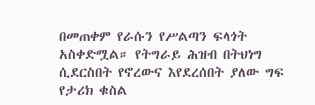በመጠቀም የራሱን የሥልጣን ፍላጎት አስቀድሟል። የትግራይ ሕዝብ በትህነግ ሲደርስበት የኖረውና እየደረሰበት ያለው ግፍ የታሪክ ቁስል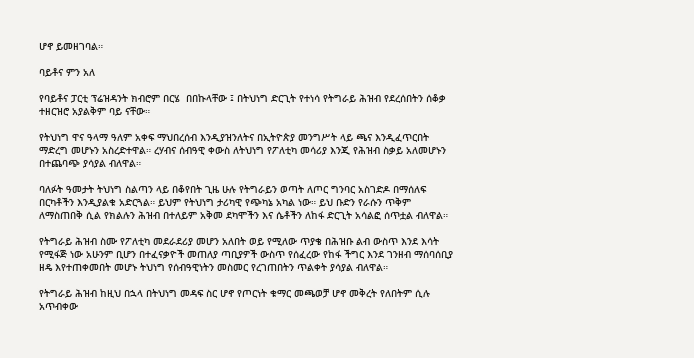ሆኖ ይመዘገባል።

ባይቶና ምን አለ

የባይቶና ፓርቲ ፕሬዝዳንት ክብሮም በርሄ  በበኩላቸው ፤ በትህነግ ድርጊት የተነሳ የትግራይ ሕዝብ የደረሰበትን ሰቆቃ ተዘርዝሮ አያልቅም ባይ ናቸው።

የትህነግ ዋና ዓላማ ዓለም አቀፍ ማህበረሰብ እንዲያዝንለትና በኢትዮጵያ መንግሥት ላይ ጫና እንዲፈጥርበት ማድረግ መሆኑን አስረድተዋል። ረሃብና ሰብዓዊ ቀውስ ለትህነግ የፖለቲካ መሳሪያ እንጂ የሕዝብ ስቃይ አለመሆኑን በተጨባጭ ያሳያል ብለዋል።

ባለፉት ዓመታት ትህነግ ስልጣን ላይ በቆየበት ጊዜ ሁሉ የትግራይን ወጣት ለጦር ግንባር አስገድዶ በማሰለፍ በርካቶችን እንዲያልቁ አድርጓል። ይህም የትህነግ ታሪካዊ የጭካኔ አካል ነው። ይህ ቡድን የራሱን ጥቅም ለማስጠበቅ ሲል የክልሉን ሕዝብ በተለይም አቅመ ደካሞችን እና ሴቶችን ለከፋ ድርጊት አሳልፎ ሰጥቷል ብለዋል።

የትግራይ ሕዝብ ስሙ የፖለቲካ መደራደሪያ መሆን አለበት ወይ የሚለው ጥያቄ በሕዝቡ ልብ ውስጥ እንደ እሳት የሚፋጅ ነው አሁንም ቢሆን በተፈናቃዮች መጠለያ ጣቢያዎች ውስጥ የሰፈረው የከፋ ችግር እንደ ገንዘብ ማሰባሰቢያ ዘዴ እየተጠቀመበት መሆኑ ትህነግ የሰብዓዊነትን መስመር የረገጠበትን ጥልቀት ያሳያል ብለዋል።

የትግራይ ሕዝብ ከዚህ በኋላ በትህነግ መዳፍ ስር ሆኖ የጦርነት ቁማር መጫወቻ ሆኖ መቅረት የለበትም ሲሉ አጥብቀው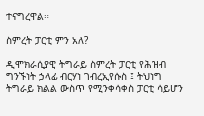ተናግረዋል።

ስምረት ፓርቲ ምን አለ?

ዲሞክራሲያዊ ትግራይ ስምረት ፓርቲ የሕዝብ ግንኙነት ኃላፊ ብርሃነ ገብረኢየሱስ ፤ ትህነግ ትግራይ ክልል ውስጥ የሚንቀሳቀስ ፓርቲ ሳይሆን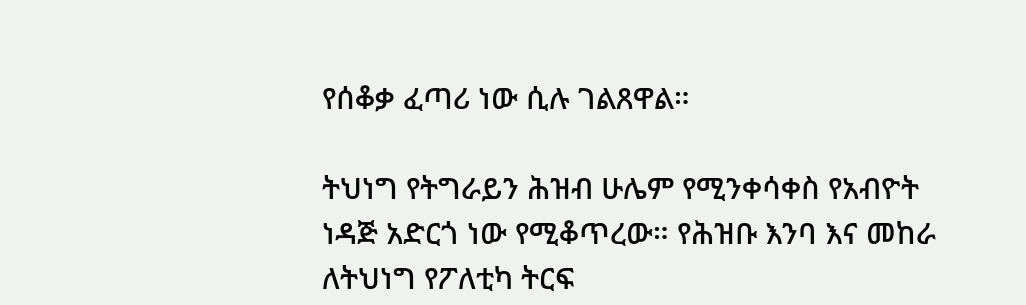የሰቆቃ ፈጣሪ ነው ሲሉ ገልጸዋል።

ትህነግ የትግራይን ሕዝብ ሁሌም የሚንቀሳቀስ የአብዮት ነዳጅ አድርጎ ነው የሚቆጥረው። የሕዝቡ እንባ እና መከራ ለትህነግ የፖለቲካ ትርፍ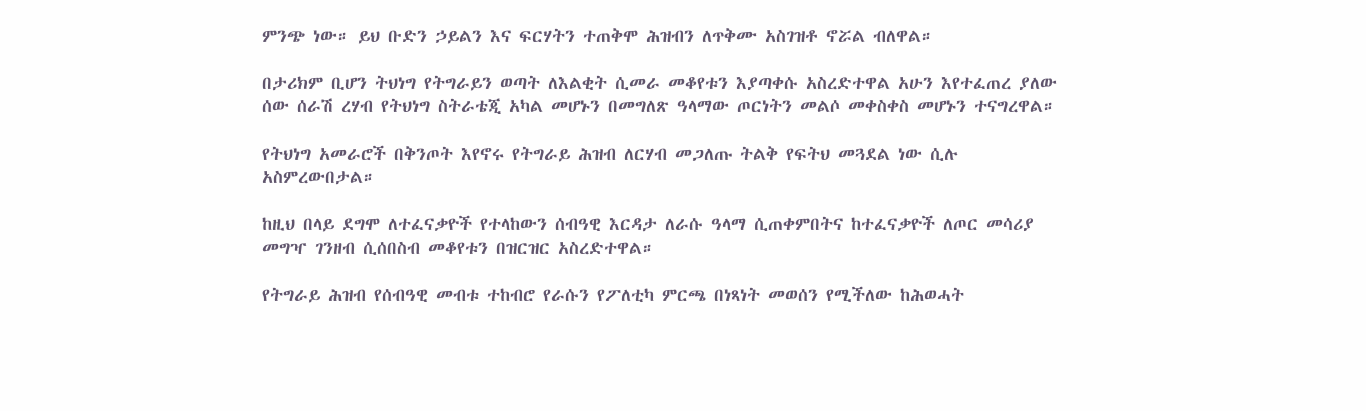ምንጭ ነው። ይህ ቡድን ኃይልን እና ፍርሃትን ተጠቅሞ ሕዝብን ለጥቅሙ አስገዝቶ ኖሯል ብለዋል።

በታሪክም ቢሆን ትህነግ የትግራይን ወጣት ለእልቂት ሲመራ መቆየቱን እያጣቀሱ አስረድተዋል አሁን እየተፈጠረ ያለው ሰው ሰራሽ ረሃብ የትህነግ ስትራቴጂ አካል መሆኑን በመግለጽ ዓላማው ጦርነትን መልሶ መቀስቀስ መሆኑን ተናግረዋል።

የትህነግ አመራሮች በቅንጦት እየኖሩ የትግራይ ሕዝብ ለርሃብ መጋለጡ ትልቅ የፍትህ መጓደል ነው ሲሉ አስምረውበታል።

ከዚህ በላይ ደግሞ ለተፈናቃዮች የተላከውን ሰብዓዊ እርዳታ ለራሱ ዓላማ ሲጠቀምበትና ከተፈናቃዮች ለጦር መሳሪያ መግዣ ገንዘብ ሲሰበስብ መቆየቱን በዝርዝር አስረድተዋል።

የትግራይ ሕዝብ የሰብዓዊ መብቱ ተከብሮ የራሱን የፖለቲካ ምርጫ በነጻነት መወሰን የሚችለው ከሕወሓት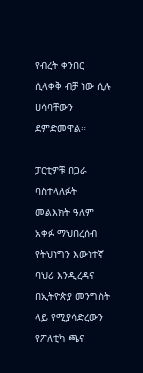የብረት ቀንበር ሲላቀቅ ብቻ ነው ሲሉ ሀሳባቸውን ደምድመዋል።

ፓርቲዎቹ በጋራ ባስተላለፉት መልእክት ዓለም አቀፉ ማህበረሰብ የትህነግን እውነተኛ ባህሪ እንዲረዳና በኢትዮጵያ መንግስት ላይ የሚያሳድረውን የፖለቲካ ጫና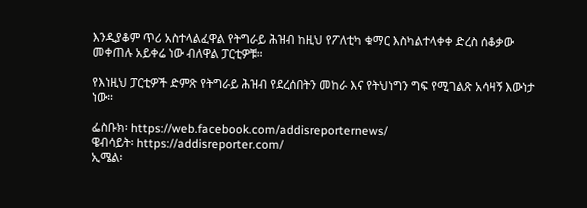እንዲያቆም ጥሪ አስተላልፈዋል የትግራይ ሕዝብ ከዚህ የፖለቲካ ቁማር እስካልተላቀቀ ድረስ ሰቆቃው መቀጠሉ አይቀሬ ነው ብለዋል ፓርቲዎቹ።

የእነዚህ ፓርቲዎች ድምጽ የትግራይ ሕዝብ የደረሰበትን መከራ እና የትህነግን ግፍ የሚገልጽ አሳዛኝ እውነታ ነው።

ፌስቡክ፡ https://web.facebook.com/addisreporternews/
ዌብሳይት፡ https://addisreporter.com/
ኢሜል፡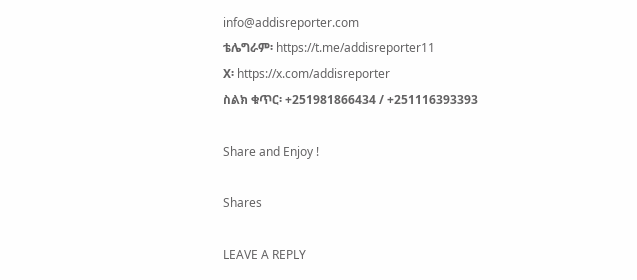info@addisreporter.com
ቴሌግራም፡ https://t.me/addisreporter11
X፡ https://x.com/addisreporter
ስልክ ቁጥር፡ +251981866434 / +251116393393

Share and Enjoy !

Shares

LEAVE A REPLY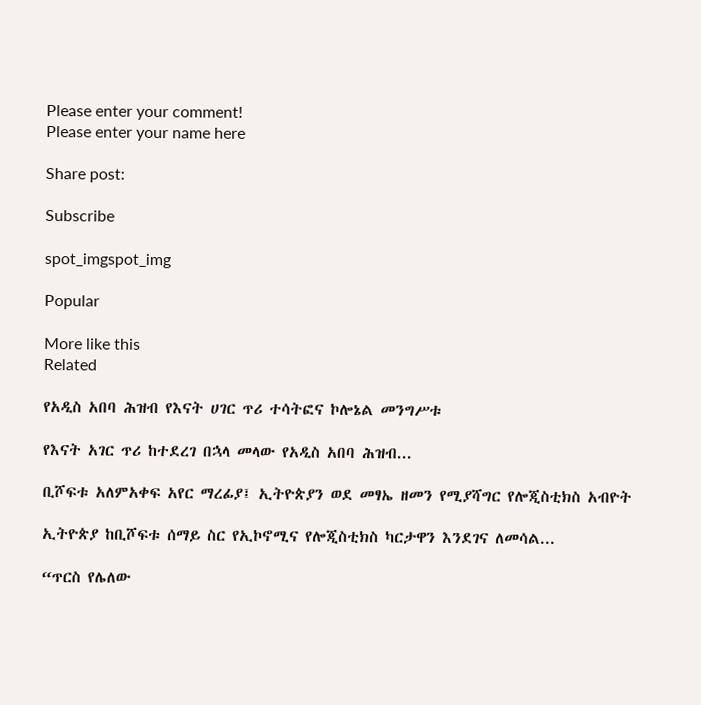Please enter your comment!
Please enter your name here

Share post:

Subscribe

spot_imgspot_img

Popular

More like this
Related

የአዲስ አበባ ሕዝብ የእናት ሀገር ጥሪ ተሳትፎና ኮሎኔል መንግሥቱ

የእናት አገር ጥሪ ከተደረገ በኋላ መላው የአዲስ አበባ ሕዝብ...

ቢሾፍቱ አለምአቀፍ አየር ማረፊያ፤ ኢትዮጵያን ወደ መፃኤ ዘመን የሚያሻግር የሎጂስቲክስ አብዮት

ኢትዮጵያ ከቢሾፍቱ ሰማይ ስር የኢኮኖሚና የሎጂስቲክስ ካርታዋን እንደገና ለመሳል...

“ጥርስ የሌለው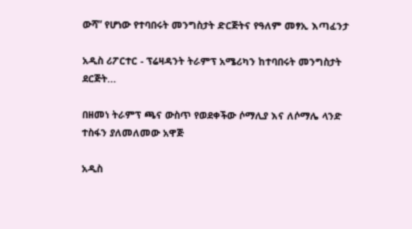ውሻ” የሆነው የተባበሩት መንግስታት ድርጅትና የዓለም መፃኢ እጣፈንታ

አዲስ ሪፖርተር - ፕሬዛዳንት ትራምፕ አሜሪካን ከተባበሩት መንግስታት ደርጅት...

በዘመነ ትራምፕ ጫና ውስጥ የወደቀችው ሶማሊያ እና ለሶማሌ ላንድ ተስፋን ያለመለመው አዋጅ

አዲስ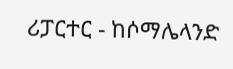ሪፓርተር - ከሶማሌላንድ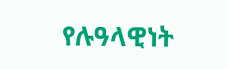የሉዓላዊነት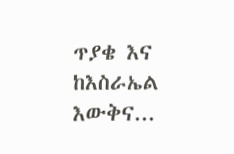ጥያቄ እና ከእስራኤል እውቅና...